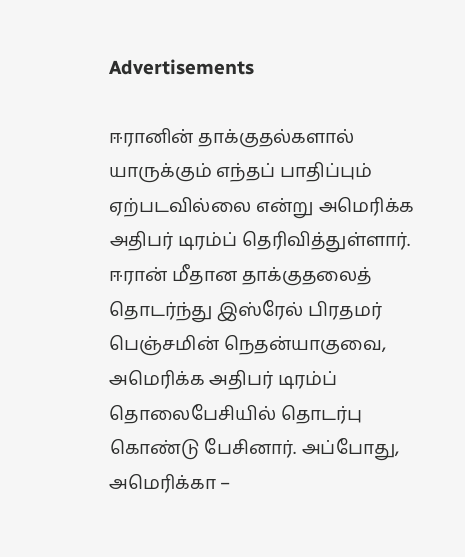Advertisements

ஈரானின் தாக்குதல்களால் யாருக்கும் எந்தப் பாதிப்பும் ஏற்படவில்லை என்று அமெரிக்க அதிபர் டிரம்ப் தெரிவித்துள்ளார்.
ஈரான் மீதான தாக்குதலைத் தொடர்ந்து இஸ்ரேல் பிரதமர் பெஞ்சமின் நெதன்யாகுவை, அமெரிக்க அதிபர் டிரம்ப் தொலைபேசியில் தொடர்பு கொண்டு பேசினார். அப்போது, அமெரிக்கா –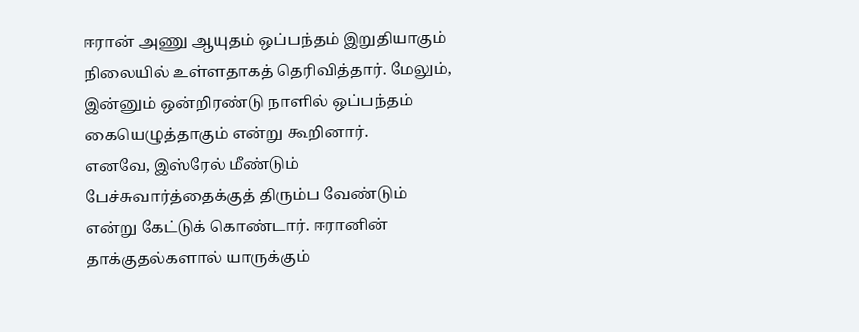ஈரான் அணு ஆயுதம் ஒப்பந்தம் இறுதியாகும் நிலையில் உள்ளதாகத் தெரிவித்தார். மேலும், இன்னும் ஒன்றிரண்டு நாளில் ஒப்பந்தம் கையெழுத்தாகும் என்று கூறினார்.
எனவே, இஸ்ரேல் மீண்டும் பேச்சுவார்த்தைக்குத் திரும்ப வேண்டும் என்று கேட்டுக் கொண்டார். ஈரானின் தாக்குதல்களால் யாருக்கும்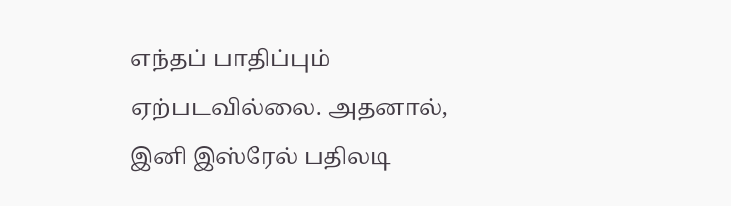எந்தப் பாதிப்பும் ஏற்படவில்லை. அதனால், இனி இஸ்ரேல் பதிலடி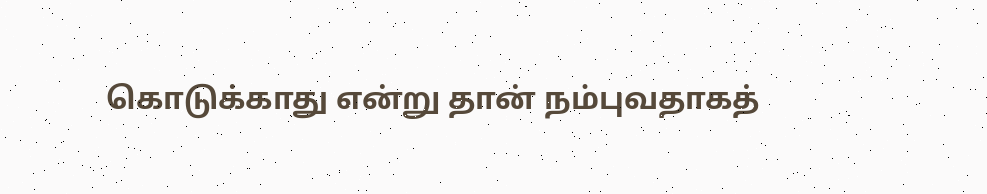கொடுக்காது என்று தான் நம்புவதாகத்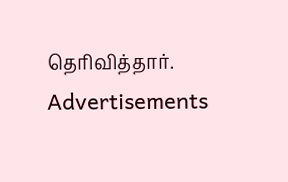தெரிவித்தார்.
Advertisements